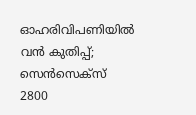ഓഹരിവിപണിയിൽ വൻ കുതിപ്പ്; സെൻസെക്സ് 2800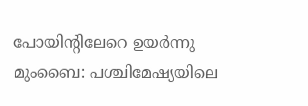പോയിന്റിലേറെ ഉയർന്നു
മുംബൈ: പശ്ചിമേഷ്യയിലെ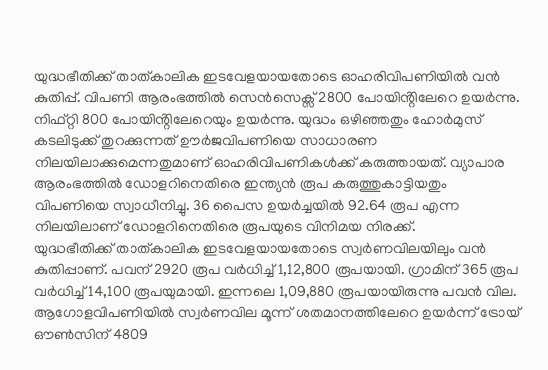യുദ്ധഭീതിക്ക് താത്കാലിക ഇടവേളയായതോടെ ഓഹരിവിപണിയിൽ വൻ കുതിപ്പ്. വിപണി ആരംഭത്തിൽ സെൻസെക്സ് 2800 പോയിൻ്റിലേറെ ഉയർന്നു. നിഫ്റ്റി 800 പോയിൻ്റിലേറെയും ഉയർന്നു. യുദ്ധം ഒഴിഞ്ഞതും ഹോർമുസ് കടലിടുക്ക് തുറക്കുന്നത് ഊർജവിപണിയെ സാധാരണ നിലയിലാക്കുമെന്നതുമാണ് ഓഹരിവിപണികൾക്ക് കരുത്തായത്. വ്യാപാര ആരംഭത്തിൽ ഡോളറിനെതിരെ ഇന്ത്യൻ രൂപ കരുത്തുകാട്ടിയതും വിപണിയെ സ്വാധീനിച്ചു. 36 പൈസ ഉയർച്ചയിൽ 92.64 രൂപ എന്ന നിലയിലാണ് ഡോളറിനെതിരെ രൂപയുടെ വിനിമയ നിരക്ക്.
യുദ്ധഭീതിക്ക് താത്കാലിക ഇടവേളയായതോടെ സ്വർണവിലയിലും വൻ കുതിപ്പാണ്. പവന് 2920 രൂപ വർധിച്ച് 1,12,800 രൂപയായി. ഗ്രാമിന് 365 രൂപ വർധിച്ച് 14,100 രൂപയുമായി. ഇന്നലെ 1,09,880 രൂപയായിരുന്നു പവൻ വില. ആഗോളവിപണിയിൽ സ്വർണവില മൂന്ന് ശതമാനത്തിലേറെ ഉയർന്ന് ട്രോയ് ഔൺസിന് 4809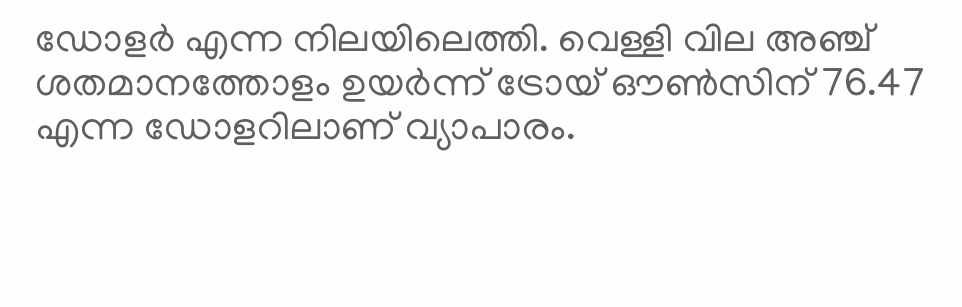ഡോളർ എന്ന നിലയിലെത്തി. വെള്ളി വില അഞ്ച് ശതമാനത്തോളം ഉയർന്ന് ട്രോയ് ഔൺസിന് 76.47 എന്ന ഡോളറിലാണ് വ്യാപാരം.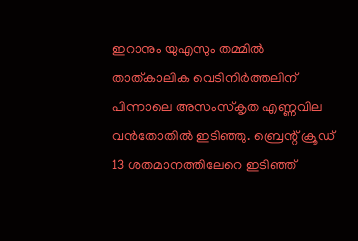ഇറാനും യുഎസും തമ്മിൽ താത്കാലിക വെടിനിർത്തലിന് പിന്നാലെ അസംസ്കൃത എണ്ണവില വൻതോതിൽ ഇടിഞ്ഞു. ബ്രെന്റ് ക്രൂഡ് 13 ശതമാനത്തിലേറെ ഇടിഞ്ഞ്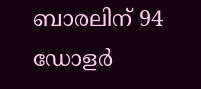ബാരലിന് 94 ഡോളർ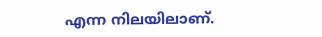എന്ന നിലയിലാണ്.